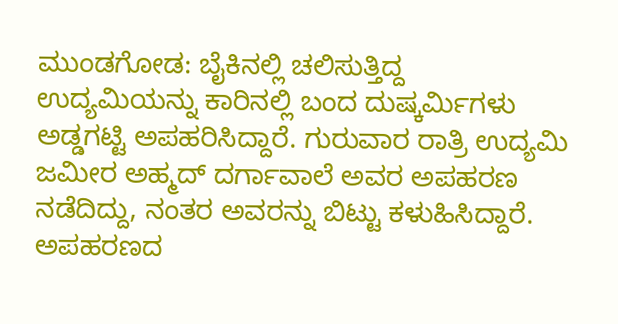ಮುಂಡಗೋಡ: ಬೈಕಿನಲ್ಲಿ ಚಲಿಸುತ್ತಿದ್ದ ಉದ್ಯಮಿಯನ್ನು ಕಾರಿನಲ್ಲಿ ಬಂದ ದುಷ್ಕರ್ಮಿಗಳು ಅಡ್ಡಗಟ್ಟಿ ಅಪಹರಿಸಿದ್ದಾರೆ. ಗುರುವಾರ ರಾತ್ರಿ ಉದ್ಯಮಿ ಜಮೀರ ಅಹ್ಮದ್ ದರ್ಗಾವಾಲೆ ಅವರ ಅಪಹರಣ ನಡೆದಿದ್ದು, ನಂತರ ಅವರನ್ನು ಬಿಟ್ಟು ಕಳುಹಿಸಿದ್ದಾರೆ. ಅಪಹರಣದ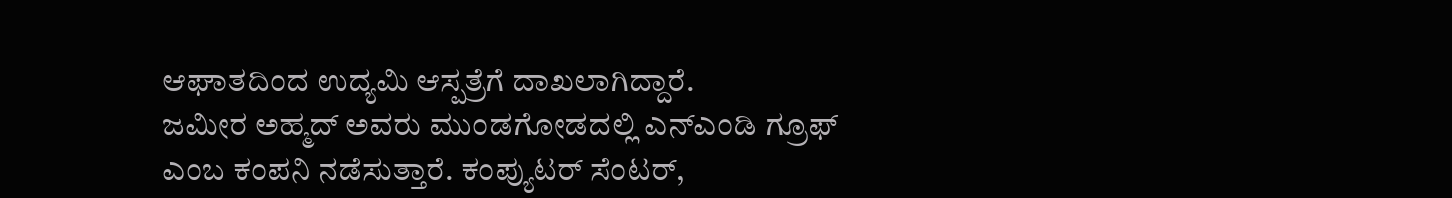ಆಘಾತದಿಂದ ಉದ್ಯಮಿ ಆಸ್ಪತ್ರೆಗೆ ದಾಖಲಾಗಿದ್ದಾರೆ.
ಜಮೀರ ಅಹ್ಮದ್ ಅವರು ಮುಂಡಗೋಡದಲ್ಲಿ ಎನ್ಎಂಡಿ ಗ್ರೂಫ್ ಎಂಬ ಕಂಪನಿ ನಡೆಸುತ್ತಾರೆ. ಕಂಪ್ಯುಟರ್ ಸೆಂಟರ್,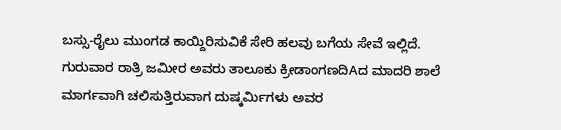ಬಸ್ಸು-ರೈಲು ಮುಂಗಡ ಕಾಯ್ದಿರಿಸುವಿಕೆ ಸೇರಿ ಹಲವು ಬಗೆಯ ಸೇವೆ ಇಲ್ಲಿದೆ. ಗುರುವಾರ ರಾತ್ರಿ ಜಮೀರ ಅವರು ತಾಲೂಕು ಕ್ರೀಡಾಂಗಣದಿAದ ಮಾದರಿ ಶಾಲೆ ಮಾರ್ಗವಾಗಿ ಚಲಿಸುತ್ತಿರುವಾಗ ದುಷ್ಕರ್ಮಿಗಳು ಅವರ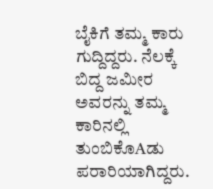ಬೈಕಿಗೆ ತಮ್ಮ ಕಾರು ಗುದ್ದಿದ್ದರು. ನೆಲಕ್ಕೆ ಬಿದ್ದ ಜಮೀರ ಅವರನ್ನು ತಮ್ಮ ಕಾರಿನಲ್ಲಿ ತುಂಬಿಕೊAಡು ಪರಾರಿಯಾಗಿದ್ದರು.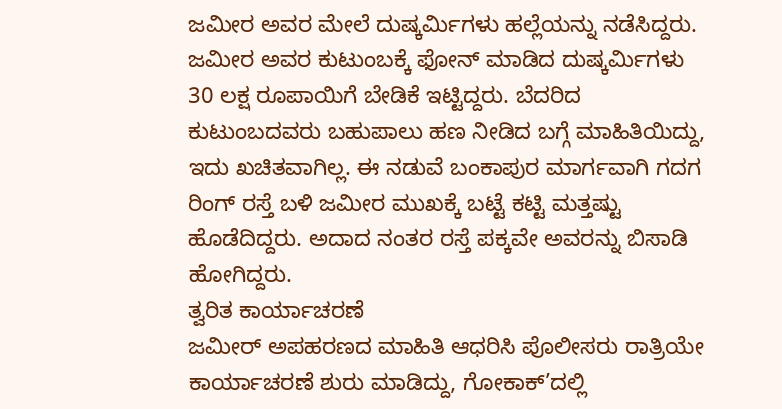ಜಮೀರ ಅವರ ಮೇಲೆ ದುಷ್ಕರ್ಮಿಗಳು ಹಲ್ಲೆಯನ್ನು ನಡೆಸಿದ್ದರು.
ಜಮೀರ ಅವರ ಕುಟುಂಬಕ್ಕೆ ಫೋನ್ ಮಾಡಿದ ದುಷ್ಕರ್ಮಿಗಳು 30 ಲಕ್ಷ ರೂಪಾಯಿಗೆ ಬೇಡಿಕೆ ಇಟ್ಟಿದ್ದರು. ಬೆದರಿದ ಕುಟುಂಬದವರು ಬಹುಪಾಲು ಹಣ ನೀಡಿದ ಬಗ್ಗೆ ಮಾಹಿತಿಯಿದ್ದು, ಇದು ಖಚಿತವಾಗಿಲ್ಲ. ಈ ನಡುವೆ ಬಂಕಾಪುರ ಮಾರ್ಗವಾಗಿ ಗದಗ ರಿಂಗ್ ರಸ್ತೆ ಬಳಿ ಜಮೀರ ಮುಖಕ್ಕೆ ಬಟ್ಟೆ ಕಟ್ಟಿ ಮತ್ತಷ್ಟು ಹೊಡೆದಿದ್ದರು. ಅದಾದ ನಂತರ ರಸ್ತೆ ಪಕ್ಕವೇ ಅವರನ್ನು ಬಿಸಾಡಿ ಹೋಗಿದ್ದರು.
ತ್ವರಿತ ಕಾರ್ಯಾಚರಣೆ
ಜಮೀರ್ ಅಪಹರಣದ ಮಾಹಿತಿ ಆಧರಿಸಿ ಪೊಲೀಸರು ರಾತ್ರಿಯೇ ಕಾರ್ಯಾಚರಣೆ ಶುರು ಮಾಡಿದ್ದು, ಗೋಕಾಕ್’ದಲ್ಲಿ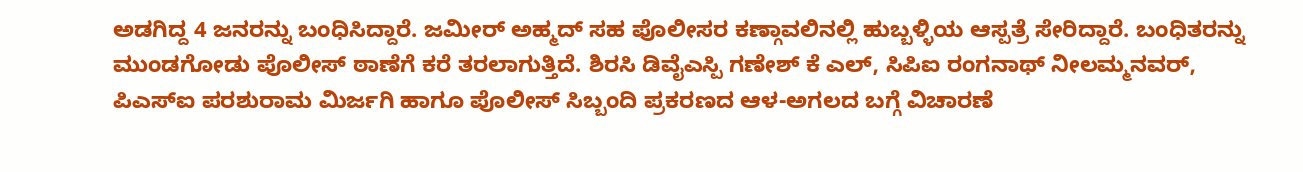ಅಡಗಿದ್ದ 4 ಜನರನ್ನು ಬಂಧಿಸಿದ್ದಾರೆ. ಜಮೀರ್ ಅಹ್ಮದ್ ಸಹ ಪೊಲೀಸರ ಕಣ್ಗಾವಲಿನಲ್ಲಿ ಹುಬ್ಬಳ್ಳಿಯ ಆಸ್ಪತ್ರೆ ಸೇರಿದ್ದಾರೆ. ಬಂಧಿತರನ್ನು ಮುಂಡಗೋಡು ಪೊಲೀಸ್ ಠಾಣೆಗೆ ಕರೆ ತರಲಾಗುತ್ತಿದೆ. ಶಿರಸಿ ಡಿವೈಎಸ್ಪಿ ಗಣೇಶ್ ಕೆ ಎಲ್, ಸಿಪಿಐ ರಂಗನಾಥ್ ನೀಲಮ್ಮನವರ್, ಪಿಎಸ್ಐ ಪರಶುರಾಮ ಮಿರ್ಜಗಿ ಹಾಗೂ ಪೊಲೀಸ್ ಸಿಬ್ಬಂದಿ ಪ್ರಕರಣದ ಆಳ-ಅಗಲದ ಬಗ್ಗೆ ವಿಚಾರಣೆ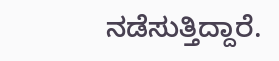ನಡೆಸುತ್ತಿದ್ದಾರೆ.